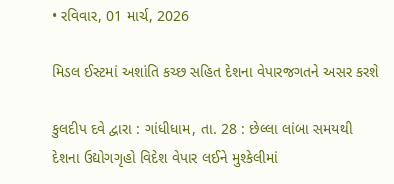• રવિવાર, 01 માર્ચ, 2026

મિડલ ઈસ્ટમાં અશાંતિ કચ્છ સહિત દેશના વેપારજગતને અસર કરશે

કુલદીપ દવે દ્વારા : ગાંધીધામ, તા. 28 : છેલ્લા લાંબા સમયથી દેશના ઉદ્યોગગૃહો વિદેશ વેપાર લઈને મુશ્કેલીમાં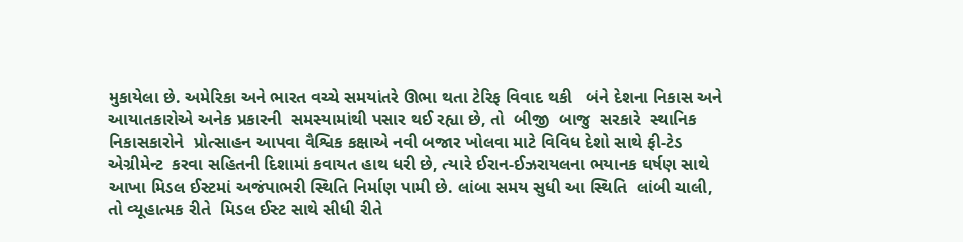મુકાયેલા છે. અમેરિકા અને ભારત વચ્ચે સમયાંતરે ઊભા થતા ટેરિફ વિવાદ થકી   બંને દેશના નિકાસ અને આયાતકારોએ અનેક પ્રકારની  સમસ્યામાંથી પસાર થઈ રહ્યા છે, તો  બીજી  બાજુ  સરકારે  સ્થાનિક નિકાસકારોને  પ્રોત્સાહન આપવા વૈશ્વિક કક્ષાએ નવી બજાર ખોલવા માટે વિવિધ દેશો સાથે ફી-ટેડ એગ્રીમેન્ટ  કરવા સહિતની દિશામાં કવાયત હાથ ધરી છે, ત્યારે ઈરાન-ઈઝરાયલના ભયાનક ઘર્ષણ સાથે આખા મિડલ ઈસ્ટમાં અજંપાભરી સ્થિતિ નિર્માણ પામી છે. લાંબા સમય સુધી આ સ્થિતિ  લાંબી ચાલી, તો વ્યૂહાત્મક રીતે  મિડલ ઈસ્ટ સાથે સીધી રીતે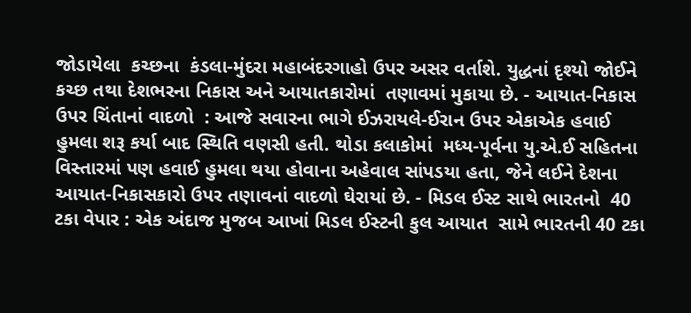જોડાયેલા  કચ્છના  કંડલા-મુંદરા મહાબંદરગાહો ઉપર અસર વર્તાશે. યુદ્ધનાં દૃશ્યો જોઈને કચ્છ તથા દેશભરના નિકાસ અને આયાતકારોમાં  તણાવમાં મુકાયા છે. - આયાત-નિકાસ ઉપર ચિંતાનાં વાદળો  : આજે સવારના ભાગે ઈઝરાયલે-ઈરાન ઉપર એકાએક હવાઈ હુમલા શરૂ કર્યા બાદ સ્થિતિ વણસી હતી. થોડા કલાકોમાં  મધ્ય-પૂર્વના યુ.એ.ઈ સહિતના વિસ્તારમાં પણ હવાઈ હુમલા થયા હોવાના અહેવાલ સાંપડયા હતા, જેને લઈને દેશના આયાત-નિકાસકારો ઉપર તણાવનાં વાદળો ઘેરાયાં છે. - મિડલ ઈસ્ટ સાથે ભારતનો  40 ટકા વેપાર : એક અંદાજ મુજબ આખાં મિડલ ઈસ્ટની કુલ આયાત  સામે ભારતની 40 ટકા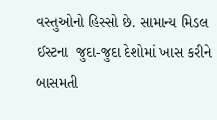વસ્તુઓનો હિસ્સો છે. સામાન્ય મિડલ ઈસ્ટના  જુદા-જુદા દેશોમાં ખાસ કરીને બાસમતી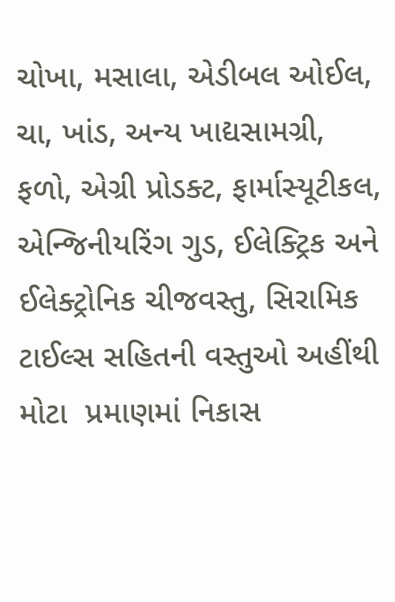ચોખા, મસાલા, એડીબલ ઓઈલ, ચા, ખાંડ, અન્ય ખાદ્યસામગ્રી, ફળો, એગ્રી પ્રોડક્ટ, ફાર્માસ્યૂટીકલ, એન્જિનીયરિંગ ગુડ, ઈલેક્ટ્રિક અને ઈલેક્ટ્રોનિક ચીજવસ્તુ, સિરામિક ટાઈલ્સ સહિતની વસ્તુઓ અહીંથી મોટા  પ્રમાણમાં નિકાસ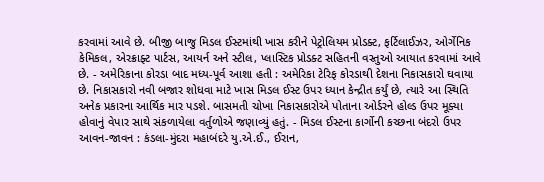કરવામાં આવે છે. બીજી બાજુ મિડલ ઈસ્ટમાંથી ખાસ કરીને પેટ્રોલિયમ પ્રોડક્ટ, ફર્ટિલાઈઝર, ઓર્ગેનિક કેમિકલ, એરક્રાફ્ટ પાર્ટસ, આયર્ન અને સ્ટીલ, પ્લાસ્ટિક પ્રોડક્ટ સહિતની વસ્તુઓ આયાત કરવામાં આવે છે. - અમેરિકાના કોરડા બાદ મધ્ય-પૂર્વ આશા હતી : અમેરિકા ટેરિફ કોરડાથી દેશના નિકાસકારો ઘવાયા છે. નિકાસકારો નવી બજાર શોધવા માટે ખાસ મિડલ ઈસ્ટ ઉપર ધ્યાન કેન્દ્રીત કર્યું છે, ત્યારે આ સ્થિતિ અનેક પ્રકારના આર્થિક માર પડશે. બાસમતી ચોખા નિકાસકારોએ પોતાના ઓર્ડરને હોલ્ડ ઉપર મૂક્યા હોવાનું વેપાર સાથે સંકળાયેલા વર્તુળોએ જણાવ્યું હતું. - મિડલ ઈસ્ટના કાર્ગોની કચ્છના બંદરો ઉપર આવન-જાવન : કંડલા-મુંદરા મહાબંદરે યુ.એ.ઈ., ઈરાન,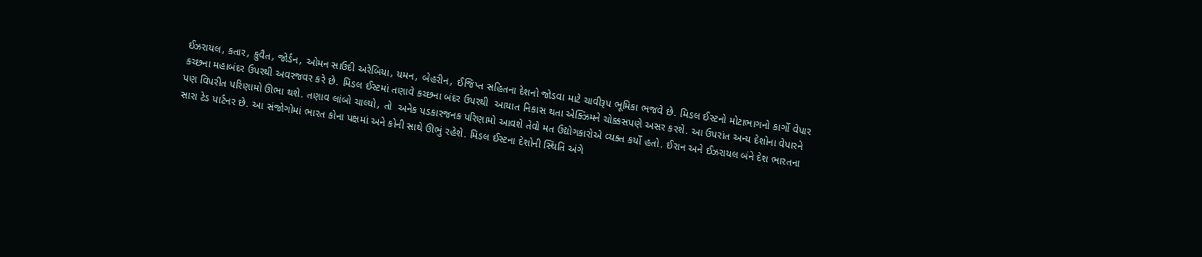ઈઝરાયલ, કતાર, કુવૈત, જોર્ડન, ઓમન સાઉદી અરેબિયા, યમન, બેહરીન, ઈજિપ્ત સહિતના દેશનો જોડવા માટે ચાવીરૂપ ભૂમિકા ભજવે છે. મિડલ ઈસ્ટનો મોટાભાગનો કાર્ગો વેપાર   કચ્છના મહાબંદર ઉપરથી અવરજવર કરે છે. મિડલ ઈસ્ટમાં તણાવે કચ્છના બંદર ઉપરથી  આયાત નિકાસ થતા એક્ઝિમને ચોક્કસપણે અસર કરશે. આ ઉપરાંત અન્ય દેશોના વેપારને  પણ વિપરીત પરિણામો ઊભા થશે. તણાવ લાંબો ચાલ્યો, તો  અનેક પડકારજનક પરિણામો આવશે તેવો મત ઉદ્યોગકારોએ વ્યક્ત કર્યો હતો. ઈરાન અને ઈઝરાયલ બંને દેશ ભારતના સારા ટેડ પાર્ટનર છે. આ સંજોગોમાં ભારત કોના પક્ષમાં અને કોની સાથે ઊભું રહેશે. મિડલ ઈસ્ટના દેશોની સ્થિતિ અંગે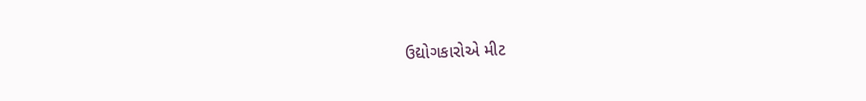ઉદ્યોગકારોએ મીટ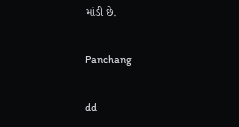માંડી છે.

Panchang

dd